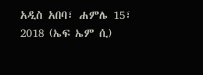አዲስ አበባ፣ ሐምሌ 15፣ 2018 (ኤፍ ኤም ሲ)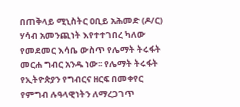በጠቅላይ ሚኒስትር ዐቢይ አሕመድ (ዶ/ር) ሃሳብ አመንጪነት እየተተገበረ ካለው የመደመር እሳቤ ውስጥ የሌማት ትሩፋት መርሐ ግብር አንዱ ነው፡፡ የሌማት ትሩፋት የኢትዮጵያን የግብርና ዘርፍ በመቀየር የምግብ ሉዓላዊነትን ለማረጋገጥ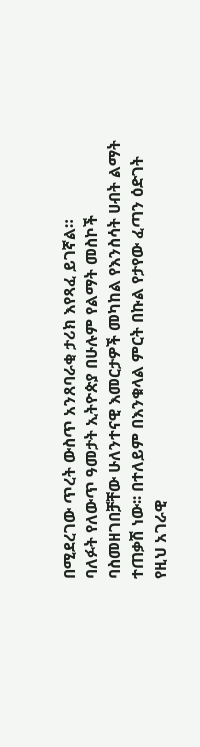በሚደረገው ጥረት ውስጥ አንጸባራቂ ታሪክ እየጻፈ ይገኛል።
ባለፉት የለውጥ ዓመታት ኢትዮጵያ በሁሉም የልማት መስኮች ባስመዘገበቻቸው ሁለንተናዊ እመርታዎች መካከል የእንስሳት ሀብት ልማት ተጠቃሽ ነው፡፡ በተለይም በእንቁላል ምርት በኩል የታየው ፈጣን ዕድገት የዚህ አገራዊ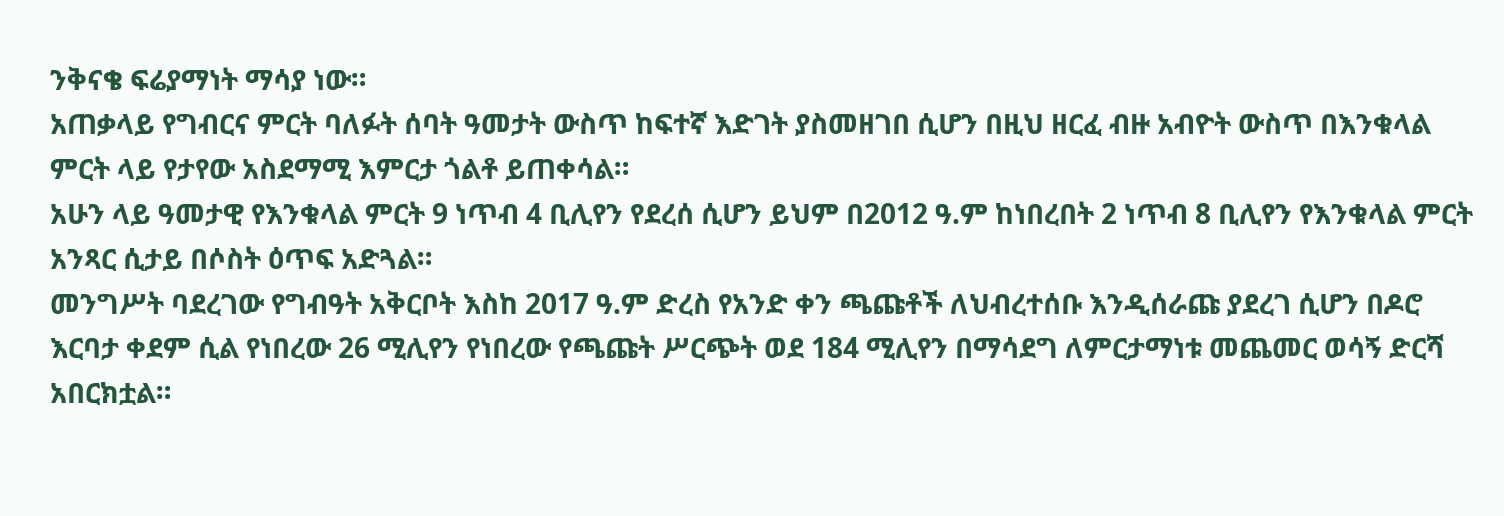ንቅናቄ ፍሬያማነት ማሳያ ነው።
አጠቃላይ የግብርና ምርት ባለፉት ሰባት ዓመታት ውስጥ ከፍተኛ እድገት ያስመዘገበ ሲሆን በዚህ ዘርፈ ብዙ አብዮት ውስጥ በእንቁላል ምርት ላይ የታየው አስደማሚ እምርታ ጎልቶ ይጠቀሳል።
አሁን ላይ ዓመታዊ የእንቁላል ምርት 9 ነጥብ 4 ቢሊየን የደረሰ ሲሆን ይህም በ2012 ዓ.ም ከነበረበት 2 ነጥብ 8 ቢሊየን የእንቁላል ምርት አንጻር ሲታይ በሶስት ዕጥፍ አድጓል።
መንግሥት ባደረገው የግብዓት አቅርቦት እስከ 2017 ዓ.ም ድረስ የአንድ ቀን ጫጩቶች ለህብረተሰቡ እንዲሰራጩ ያደረገ ሲሆን በዶሮ እርባታ ቀደም ሲል የነበረው 26 ሚሊየን የነበረው የጫጩት ሥርጭት ወደ 184 ሚሊየን በማሳደግ ለምርታማነቱ መጨመር ወሳኝ ድርሻ አበርክቷል።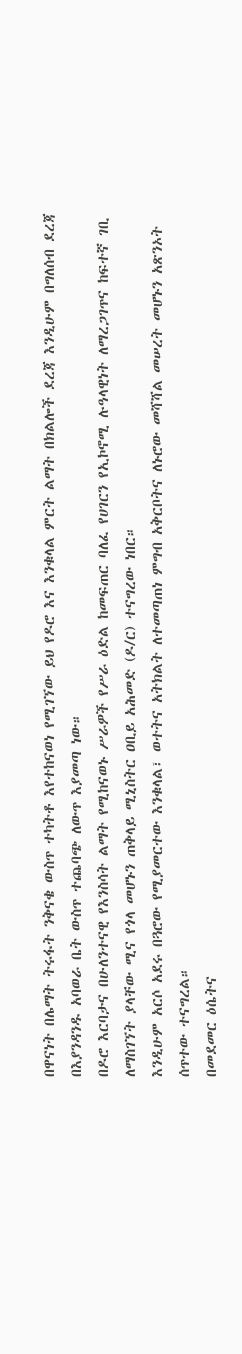በዋናነት በሌማት ትሩፋት ንቅናቄ ውስጥ ተካትቶ እየተከናወነ የሚገኘው ይህ የዶሮ እና እንቁላል ምርት ልማት በክልሎች ደረጃ እንዲሁም በግለሰብ ደረጃ በእያንዳንዱ አባወራ ቤት ውስጥ ተጨባጭ ለውጥ እያመጣ ነው።
በዶሮ እርባታና በሁለንተናዊ የእንስሳት ልማት የሚከናወኑ ሥራዎች የሥራ ዕድል ከመፍጠር ባለፈ የሀገርን የኢኮኖሚ ሉዓላዊነት ለማረጋገጥና ከፍተኛ ገቢ ለማስገኘት ያላቸው ሚና የጎላ መሆኑን ጠቅላይ ሚኒስትር ዐቢይ አሕመድ (ዶ/ር) ተናግረው ነበር።
እንዲሁም አርሶ አደሩ በጓሮው የሚያመርተው እንቁላል፣ ወተትና አትክልት ለተመጣጠነ ምግብ አቅርቦትና ለኑሮው መሻሻል መሠረት መሆኑን አጽንኦት ሰጥተው ተናግረል።
በመደመር ዕሴትና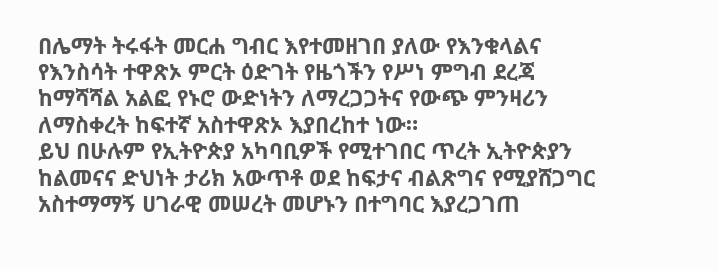በሌማት ትሩፋት መርሐ ግብር እየተመዘገበ ያለው የእንቁላልና የእንስሳት ተዋጽኦ ምርት ዕድገት የዜጎችን የሥነ ምግብ ደረጃ ከማሻሻል አልፎ የኑሮ ውድነትን ለማረጋጋትና የውጭ ምንዛሪን ለማስቀረት ከፍተኛ አስተዋጽኦ እያበረከተ ነው።
ይህ በሁሉም የኢትዮጵያ አካባቢዎች የሚተገበር ጥረት ኢትዮጵያን ከልመናና ድህነት ታሪክ አውጥቶ ወደ ከፍታና ብልጽግና የሚያሸጋግር አስተማማኝ ሀገራዊ መሠረት መሆኑን በተግባር እያረጋገጠ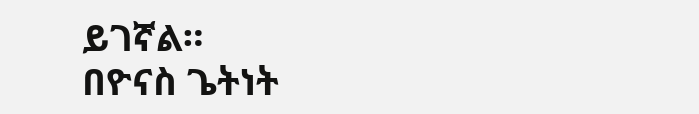ይገኛል።
በዮናስ ጌትነት